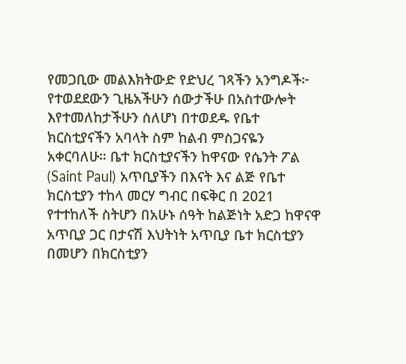የመጋቢው መልእክትውድ የድህረ ገጻችን አንግዶች፦ የተወደደውን ጊዜአችሁን ሰውታችሁ በአስተውሎት እየተመለከታችሁን ሰለሆነ በተወደዱ የቤተ ክርስቲያናችን አባላት ስም ከልብ ምስጋናዬን አቀርባለሁ። ቤተ ክርስቲያናችን ከዋናው የሴንት ፖል (Saint Paul) አጥቢያችን በእናት እና ልጅ የቤተ ክርስቲያን ተከላ መርሃ ግብር በፍቅር በ 2021 የተተከለች ስትሆን በአሁኑ ሰዓት ከልጅነት አድጋ ከዋናዋ አጥቢያ ጋር በታናሽ እህትነት አጥቢያ ቤተ ክርስቲያን በመሆን በክርስቲያን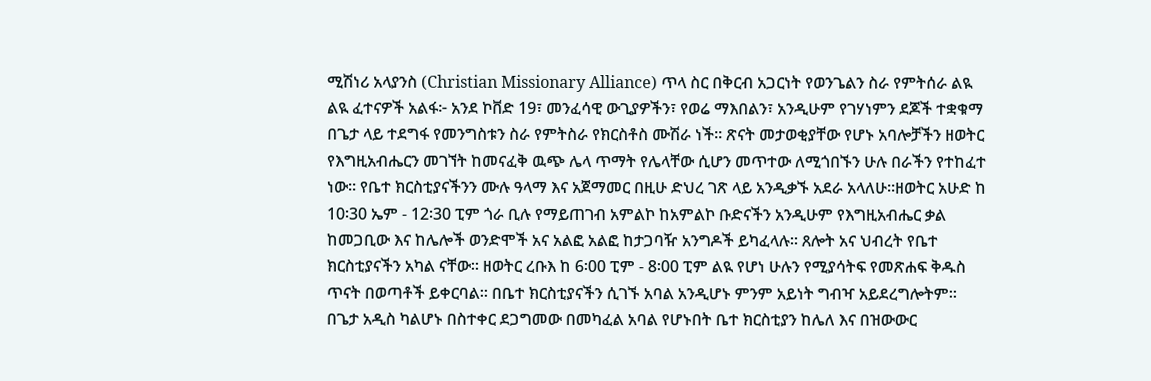ሚሽነሪ አላያንስ (Christian Missionary Alliance) ጥላ ስር በቅርብ አጋርነት የወንጌልን ስራ የምትሰራ ልዪ ልዪ ፈተናዎች አልፋ፦ አንደ ኮቨድ 19፣ መንፈሳዊ ውጊያዎችን፣ የወሬ ማእበልን፣ አንዲሁም የገሃነምን ደጆች ተቋቁማ በጌታ ላይ ተደግፋ የመንግስቱን ስራ የምትስራ የክርስቶስ ሙሽራ ነች። ጽናት መታወቂያቸው የሆኑ አባሎቻችን ዘወትር የእግዚአብሔርን መገኘት ከመናፈቅ ዉጭ ሌላ ጥማት የሌላቸው ሲሆን መጥተው ለሚጎበኙን ሁሉ በራችን የተከፈተ ነው። የቤተ ክርስቲያናችንን ሙሉ ዓላማ እና አጀማመር በዚሁ ድህረ ገጽ ላይ አንዲቃኙ አደራ አላለሁ።ዘወትር አሁድ ከ 10፡30 ኤም - 12፡30 ፒም ጎራ ቢሉ የማይጠገብ አምልኮ ከአምልኮ ቡድናችን አንዲሁም የእግዚአብሔር ቃል ከመጋቢው እና ከሌሎች ወንድሞች አና አልፎ አልፎ ከታጋባዥ አንግዶች ይካፈላሉ። ጸሎት አና ህብረት የቤተ ክርስቲያናችን አካል ናቸው። ዘወትር ረቡእ ከ 6፡00 ፒም - 8፡00 ፒም ልዪ የሆነ ሁሉን የሚያሳትፍ የመጽሐፍ ቅዱስ ጥናት በወጣቶች ይቀርባል። በቤተ ክርስቲያናችን ሲገኙ አባል አንዲሆኑ ምንም አይነት ግብዣ አይደረግሎትም። በጌታ አዲስ ካልሆኑ በስተቀር ደጋግመው በመካፈል አባል የሆኑበት ቤተ ክርስቲያን ከሌለ እና በዝውውር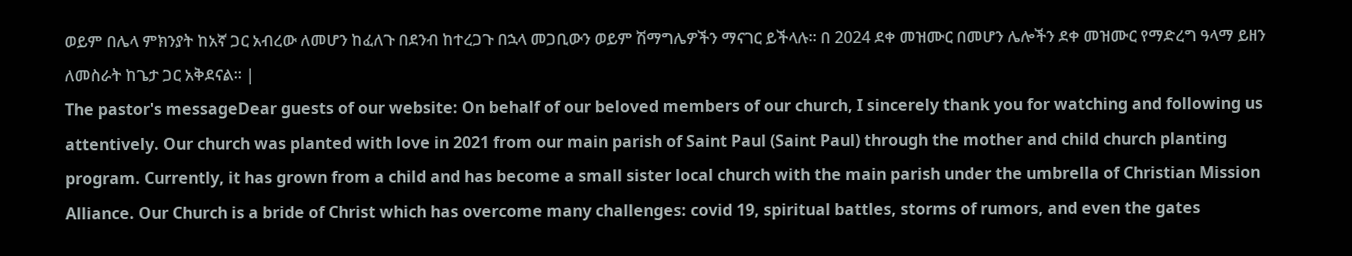ወይም በሌላ ምክንያት ከአኛ ጋር አብረው ለመሆን ከፈለጉ በደንብ ከተረጋጉ በኋላ መጋቢውን ወይም ሽማግሌዎችን ማናገር ይችላሉ። በ 2024 ደቀ መዝሙር በመሆን ሌሎችን ደቀ መዝሙር የማድረግ ዓላማ ይዘን ለመስራት ከጌታ ጋር አቅደናል። |
The pastor's messageDear guests of our website: On behalf of our beloved members of our church, I sincerely thank you for watching and following us attentively. Our church was planted with love in 2021 from our main parish of Saint Paul (Saint Paul) through the mother and child church planting program. Currently, it has grown from a child and has become a small sister local church with the main parish under the umbrella of Christian Mission Alliance. Our Church is a bride of Christ which has overcome many challenges: covid 19, spiritual battles, storms of rumors, and even the gates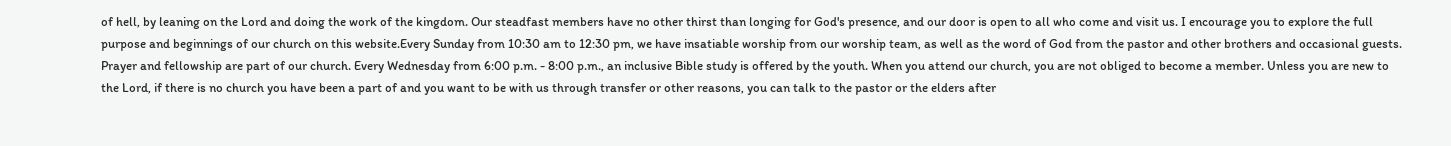of hell, by leaning on the Lord and doing the work of the kingdom. Our steadfast members have no other thirst than longing for God's presence, and our door is open to all who come and visit us. I encourage you to explore the full purpose and beginnings of our church on this website.Every Sunday from 10:30 am to 12:30 pm, we have insatiable worship from our worship team, as well as the word of God from the pastor and other brothers and occasional guests. Prayer and fellowship are part of our church. Every Wednesday from 6:00 p.m. - 8:00 p.m., an inclusive Bible study is offered by the youth. When you attend our church, you are not obliged to become a member. Unless you are new to the Lord, if there is no church you have been a part of and you want to be with us through transfer or other reasons, you can talk to the pastor or the elders after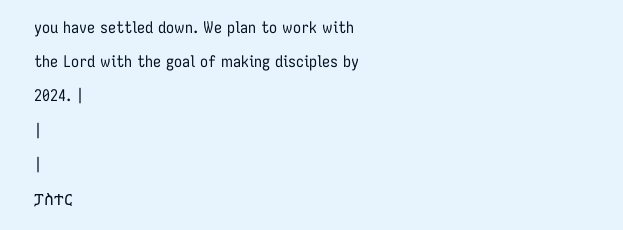you have settled down. We plan to work with the Lord with the goal of making disciples by 2024. |
|
|
ፓስተር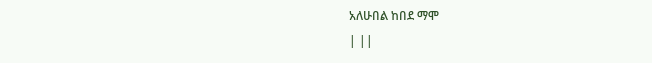አለሁበል ከበደ ማሞ
| ||